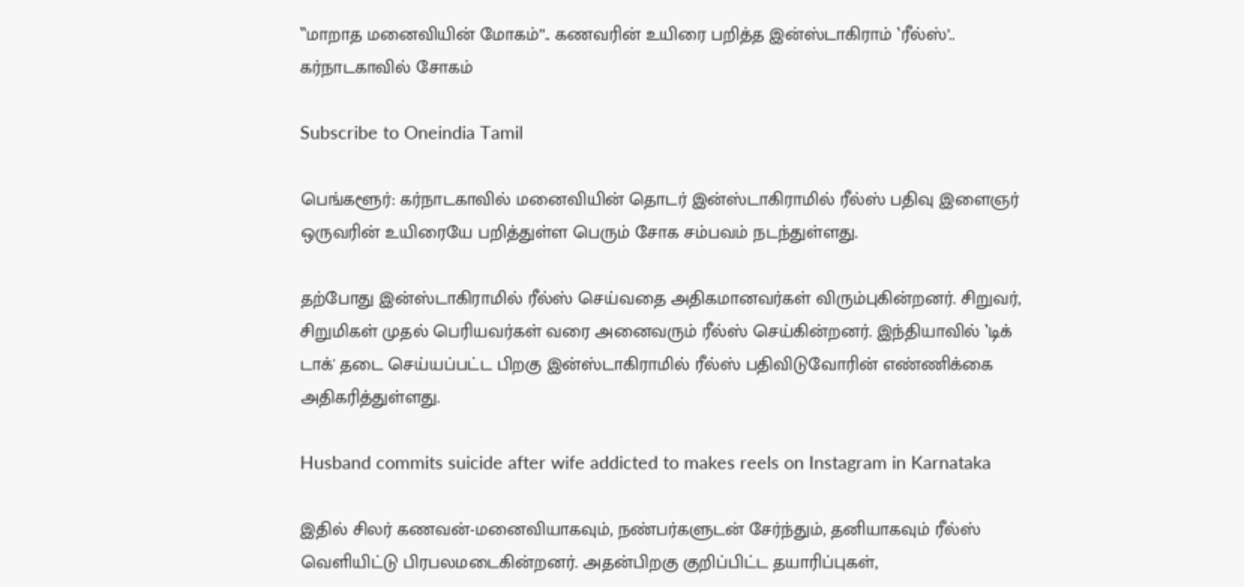‛‛மாறாத மனைவியின் மோகம்’’.. கணவரின் உயிரை பறித்த இன்ஸ்டாகிராம் ‛ரீல்ஸ்’.. கர்நாடகாவில் சோகம்

Subscribe to Oneindia Tamil

பெங்களூர்: கர்நாடகாவில் மனைவியின் தொடர் இன்ஸ்டாகிராமில் ரீல்ஸ் பதிவு இளைஞர் ஒருவரின் உயிரையே பறித்துள்ள பெரும் சோக சம்பவம் நடந்துள்ளது.

தற்போது இன்ஸ்டாகிராமில் ரீல்ஸ் செய்வதை அதிகமானவர்கள் விரும்புகின்றனர். சிறுவர், சிறுமிகள் முதல் பெரியவர்கள் வரை அனைவரும் ரீல்ஸ் செய்கின்றனர். இந்தியாவில் ‛டிக் டாக்' தடை செய்யப்பட்ட பிறகு இன்ஸ்டாகிராமில் ரீல்ஸ் பதிவிடுவோரின் எண்ணிக்கை அதிகரித்துள்ளது.

Husband commits suicide after wife addicted to makes reels on Instagram in Karnataka

இதில் சிலர் கணவன்-மனைவியாகவும், நண்பர்களுடன் சேர்ந்தும், தனியாகவும் ரீல்ஸ் வெளியிட்டு பிரபலமடைகின்றனர். அதன்பிறகு குறிப்பிட்ட தயாரிப்புகள்,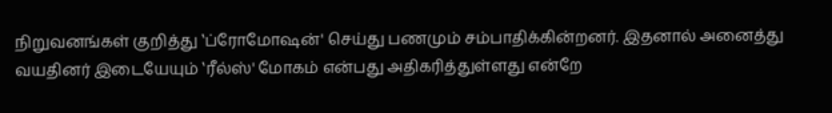நிறுவனங்கள் குறித்து ‛ப்ரோமோஷன்' செய்து பணமும் சம்பாதிக்கின்றனர். இதனால் அனைத்து வயதினர் இடையேயும் ‛ரீல்ஸ்' மோகம் என்பது அதிகரித்துள்ளது என்றே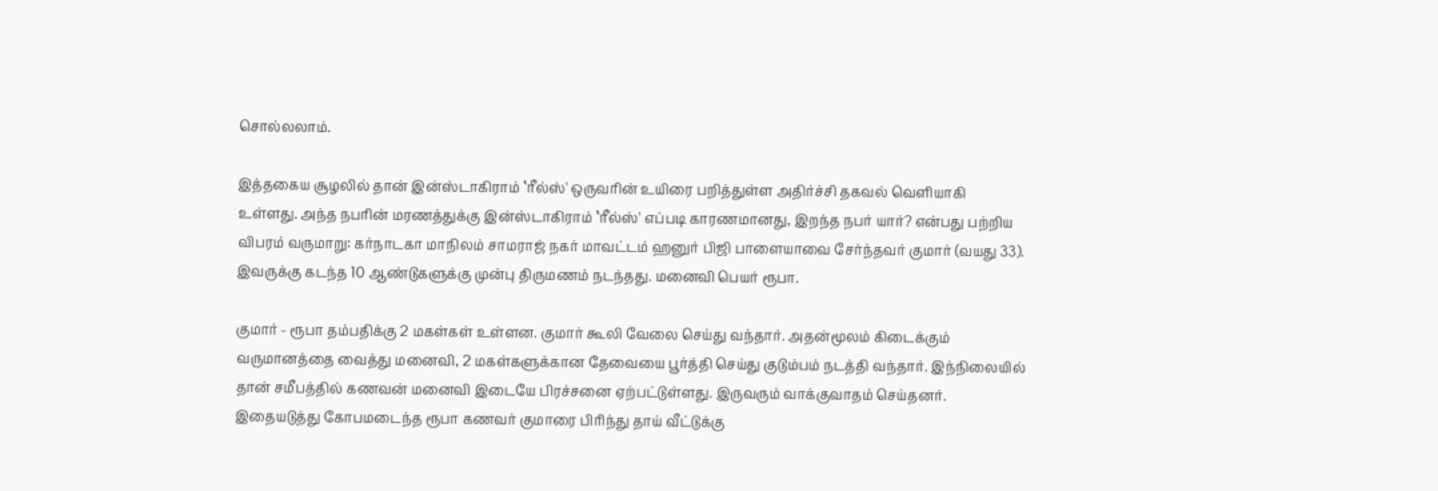சொல்லலாம்.

இத்தகைய சூழலில் தான் இன்ஸ்டாகிராம் ‛ரீல்ஸ்' ஒருவரின் உயிரை பறித்துள்ள அதிர்ச்சி தகவல் வெளியாகி உள்ளது. அந்த நபரின் மரணத்துக்கு இன்ஸ்டாகிராம் ‛ரீல்ஸ்' எப்படி காரணமானது, இறந்த நபர் யார்? என்பது பற்றிய விபரம் வருமாறு: கர்நாடகா மாநிலம் சாமராஜ் நகர் மாவட்டம் ஹனுர் பிஜி பாளையாவை சேர்ந்தவர் குமார் (வயது 33). இவருக்கு கடந்த 10 ஆண்டுகளுக்கு முன்பு திருமணம் நடந்தது. மனைவி பெயர் ரூபா.

குமார் - ரூபா தம்பதிக்கு 2 மகள்கள் உள்ளன. குமார் கூலி வேலை செய்து வந்தார். அதன்மூலம் கிடைக்கும் வருமானத்தை வைத்து மனைவி, 2 மகள்களுக்கான தேவையை பூர்த்தி செய்து குடும்பம் நடத்தி வந்தார். இந்நிலையில் தான் சமீபத்தில் கணவன் மனைவி இடையே பிரச்சனை ஏற்பட்டுள்ளது. இருவரும் வாக்குவாதம் செய்தனர். இதையடுத்து கோபமடைந்த ரூபா கணவர் குமாரை பிரிந்து தாய் வீட்டுக்கு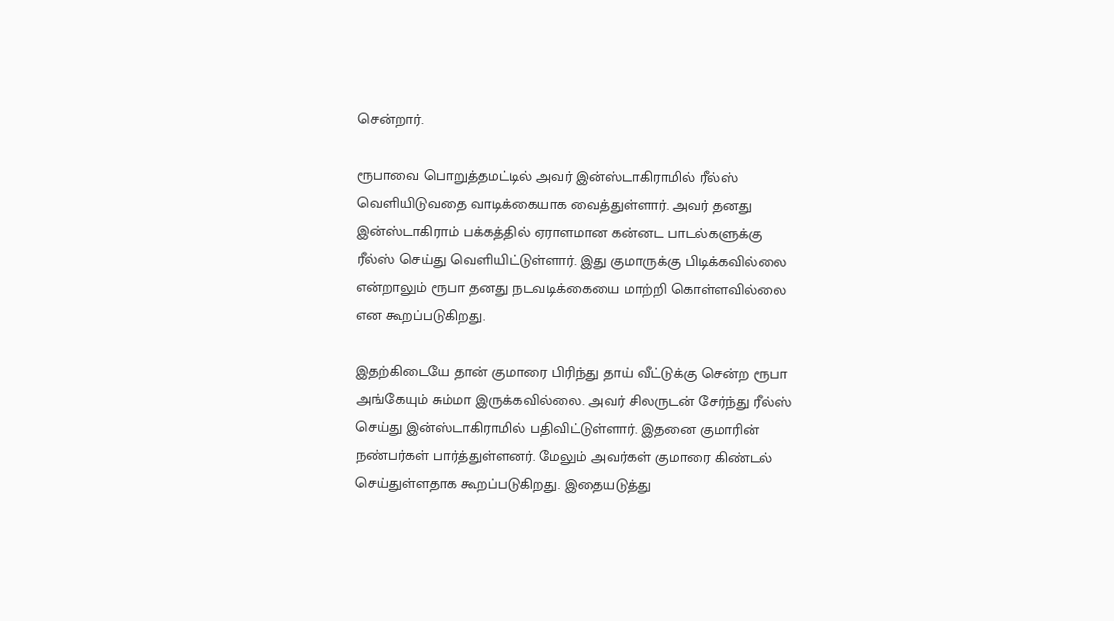சென்றார்.

ரூபாவை பொறுத்தமட்டில் அவர் இன்ஸ்டாகிராமில் ரீல்ஸ் வெளியிடுவதை வாடிக்கையாக வைத்துள்ளார். அவர் தனது இன்ஸ்டாகிராம் பக்கத்தில் ஏராளமான கன்னட பாடல்களுக்கு ரீல்ஸ் செய்து வெளியிட்டுள்ளார். இது குமாருக்கு பிடிக்கவில்லை என்றாலும் ரூபா தனது நடவடிக்கையை மாற்றி கொள்ளவில்லை என கூறப்படுகிறது.

இதற்கிடையே தான் குமாரை பிரிந்து தாய் வீட்டுக்கு சென்ற ரூபா அங்கேயும் சும்மா இருக்கவில்லை. அவர் சிலருடன் சேர்ந்து ரீல்ஸ் செய்து இன்ஸ்டாகிராமில் பதிவிட்டுள்ளார். இதனை குமாரின் நண்பர்கள் பார்த்துள்ளனர். மேலும் அவர்கள் குமாரை கிண்டல் செய்துள்ளதாக கூறப்படுகிறது. இதையடுத்து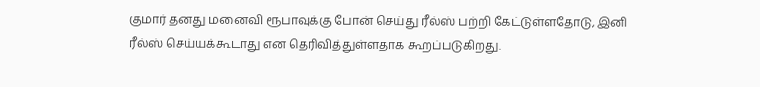குமார் தனது மனைவி ரூபாவுக்கு போன் செய்து ரீல்ஸ் பற்றி கேட்டுள்ளதோடு, இனி ரீல்ஸ் செய்யக்கூடாது என தெரிவித்துள்ளதாக கூறப்படுகிறது.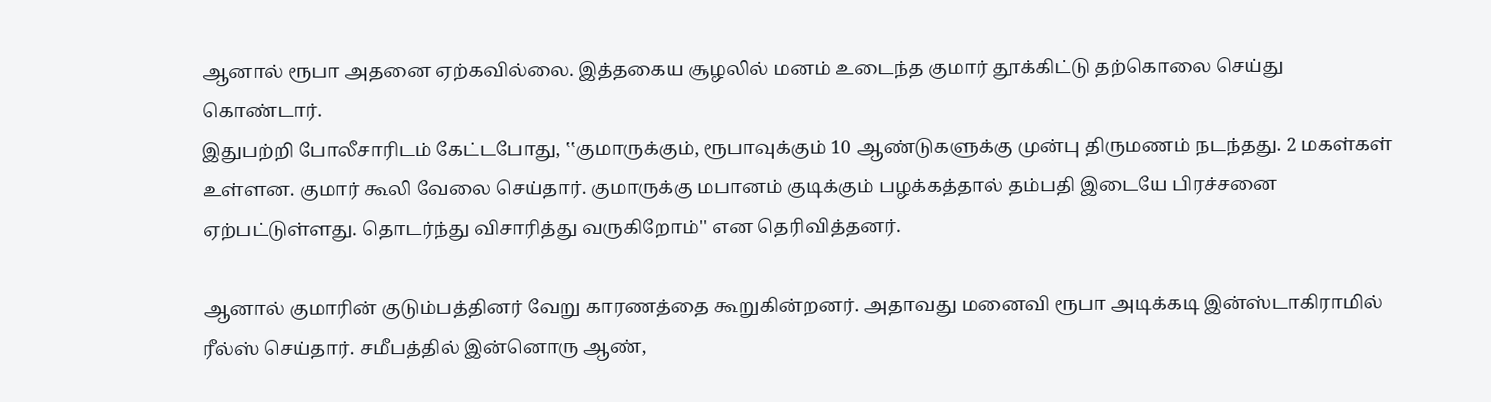ஆனால் ரூபா அதனை ஏற்கவில்லை. இத்தகைய சூழலில் மனம் உடைந்த குமார் தூக்கிட்டு தற்கொலை செய்து கொண்டார்.
இதுபற்றி போலீசாரிடம் கேட்டபோது, ‛‛குமாருக்கும், ரூபாவுக்கும் 10 ஆண்டுகளுக்கு முன்பு திருமணம் நடந்தது. 2 மகள்கள் உள்ளன. குமார் கூலி வேலை செய்தார். குமாருக்கு மபானம் குடிக்கும் பழக்கத்தால் தம்பதி இடையே பிரச்சனை ஏற்பட்டுள்ளது. தொடர்ந்து விசாரித்து வருகிறோம்'' என தெரிவித்தனர்.

ஆனால் குமாரின் குடும்பத்தினர் வேறு காரணத்தை கூறுகின்றனர். அதாவது மனைவி ரூபா அடிக்கடி இன்ஸ்டாகிராமில் ரீல்ஸ் செய்தார். சமீபத்தில் இன்னொரு ஆண்,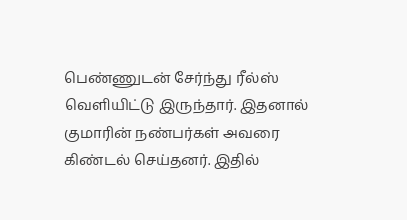பெண்ணுடன் சேர்ந்து ரீல்ஸ் வெளியிட்டு இருந்தார். இதனால் குமாரின் நண்பர்கள் அவரை கிண்டல் செய்தனர். இதில்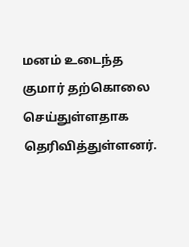மனம் உடைந்த குமார் தற்கொலை செய்துள்ளதாக தெரிவித்துள்ளனர்.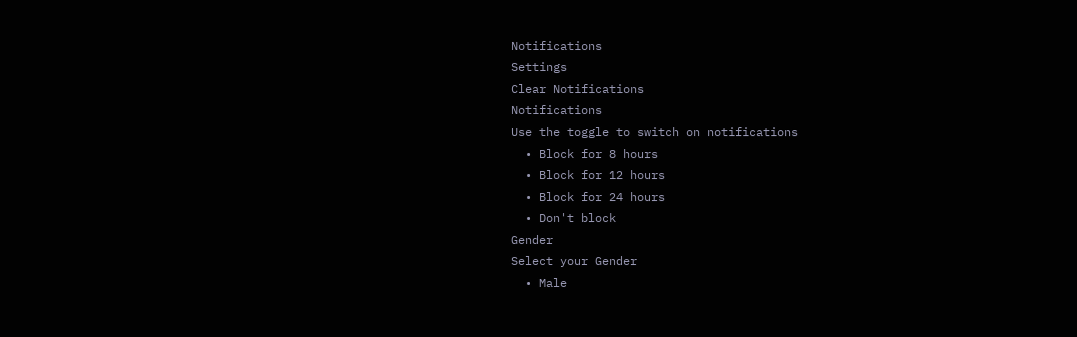Notifications
Settings
Clear Notifications
Notifications
Use the toggle to switch on notifications
  • Block for 8 hours
  • Block for 12 hours
  • Block for 24 hours
  • Don't block
Gender
Select your Gender
  • Male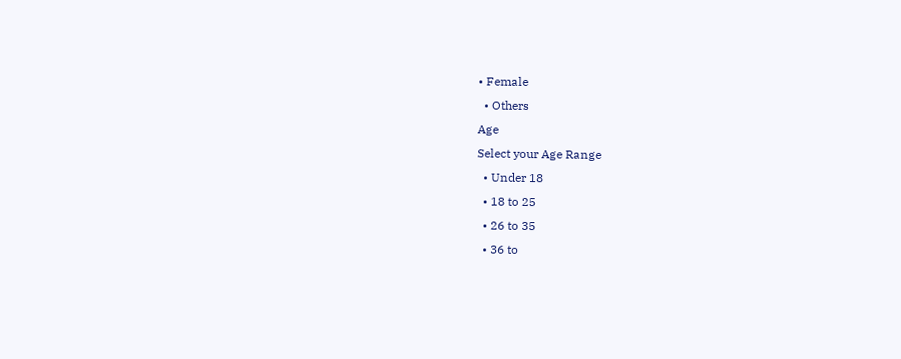• Female
  • Others
Age
Select your Age Range
  • Under 18
  • 18 to 25
  • 26 to 35
  • 36 to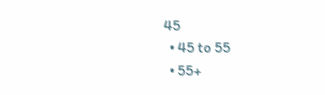45
  • 45 to 55
  • 55+